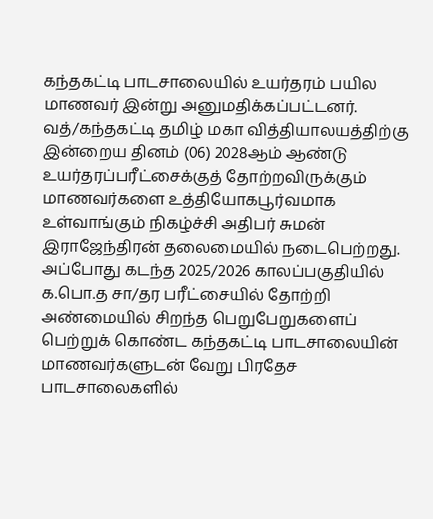கந்தகட்டி பாடசாலையில் உயர்தரம் பயில மாணவர் இன்று அனுமதிக்கப்பட்டனர்.
வத்/கந்தகட்டி தமிழ் மகா வித்தியாலயத்திற்கு இன்றைய தினம் (06) 2028ஆம் ஆண்டு உயர்தரப்பரீட்சைக்குத் தோற்றவிருக்கும் மாணவர்களை உத்தியோகபூர்வமாக உள்வாங்கும் நிகழ்ச்சி அதிபர் சுமன் இராஜேந்திரன் தலைமையில் நடைபெற்றது.
அப்போது கடந்த 2025/2026 காலப்பகுதியில் க.பொ.த சா/தர பரீட்சையில் தோற்றி அண்மையில் சிறந்த பெறுபேறுகளைப் பெற்றுக் கொண்ட கந்தகட்டி பாடசாலையின் மாணவர்களுடன் வேறு பிரதேச பாடசாலைகளில்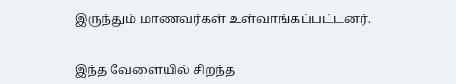இருந்தும் மாணவர்கள் உள்வாங்கப்பட்டனர்.


இந்த வேளையில் சிறந்த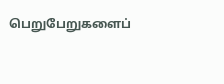பெறுபேறுகளைப்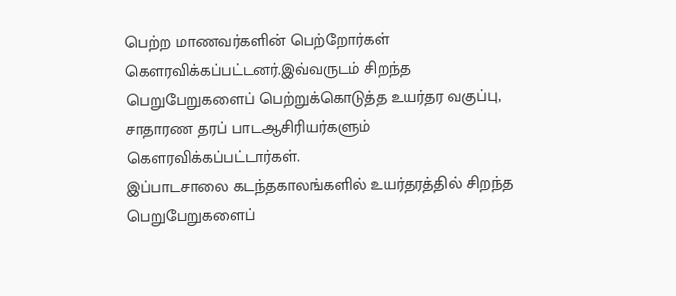பெற்ற மாணவர்களின் பெற்றோர்கள் கௌரவிக்கப்பட்டனர்.இவ்வருடம் சிறந்த பெறுபேறுகளைப் பெற்றுக்கொடுத்த உயர்தர வகுப்பு, சாதாரண தரப் பாடஆசிரியர்களும் கௌரவிக்கப்பட்டார்கள்.
இப்பாடசாலை கடந்தகாலங்களில் உயர்தரத்தில் சிறந்த பெறுபேறுகளைப்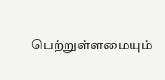பெற்றுள்ளமையும்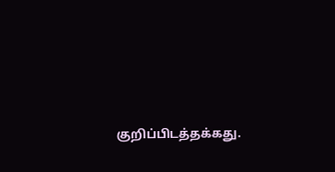குறிப்பிடத்தக்கது.